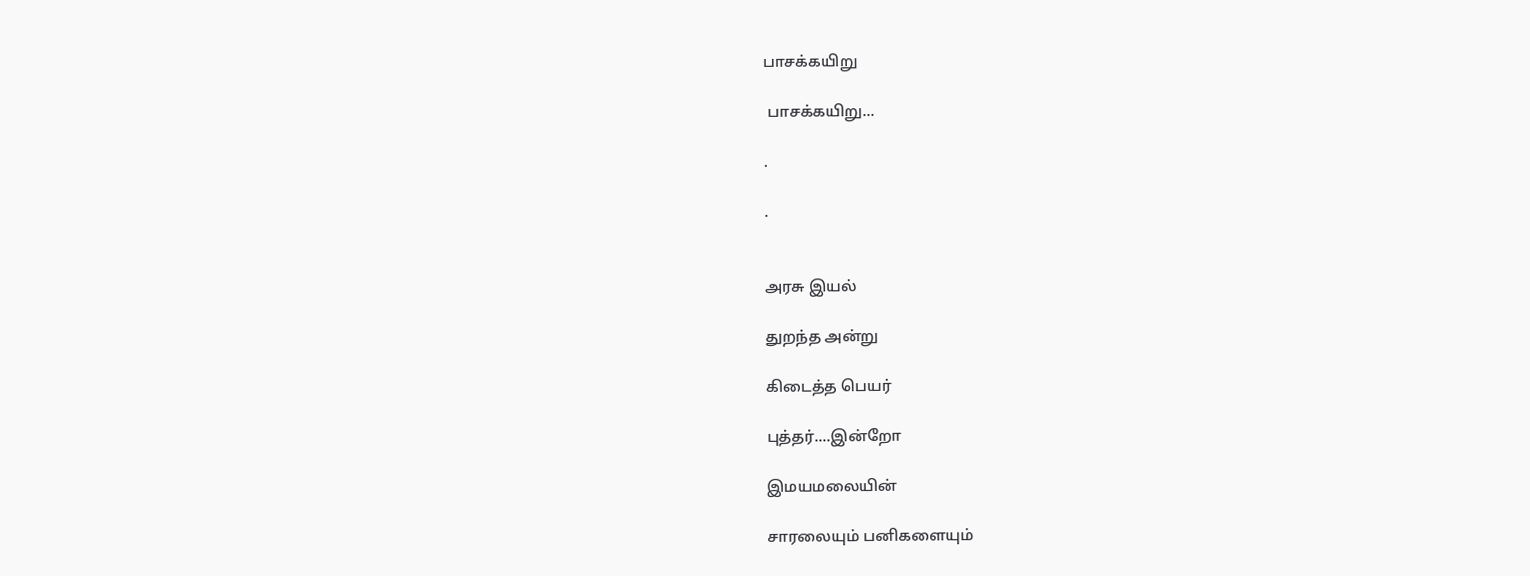பாசக்கயிறு

 பாசக்கயிறு...

.

.


அரசு இயல்

துறந்த அன்று

கிடைத்த பெயர்

புத்தர்....இன்றோ

இமயமலையின்

சாரலையும் பனிகளையும்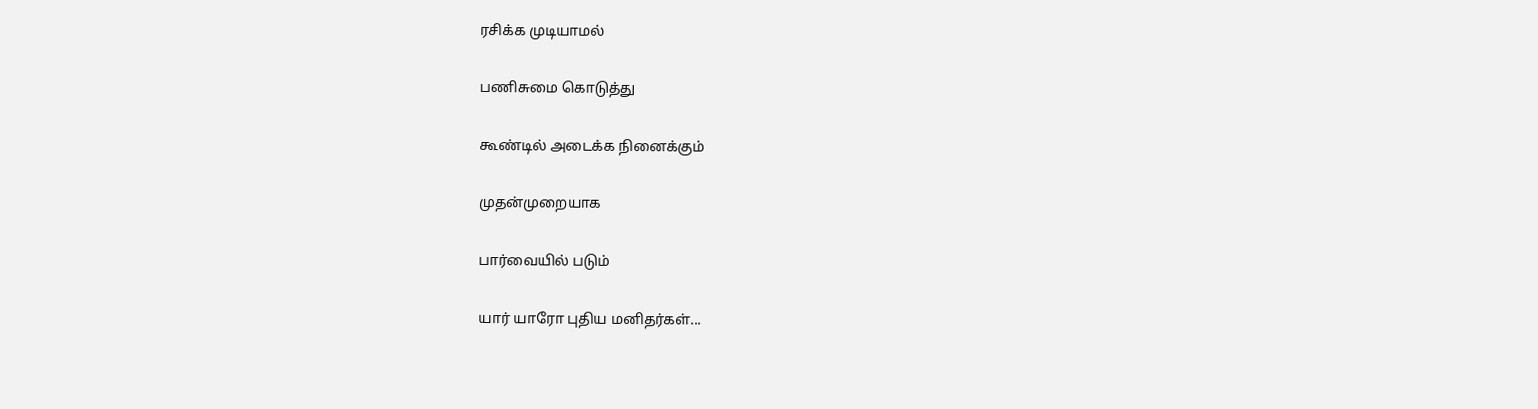ரசிக்க முடியாமல்

பணிசுமை கொடுத்து

கூண்டில் அடைக்க நினைக்கும்

முதன்முறையாக

பார்வையில் படும்

யார் யாரோ புதிய மனிதர்கள்...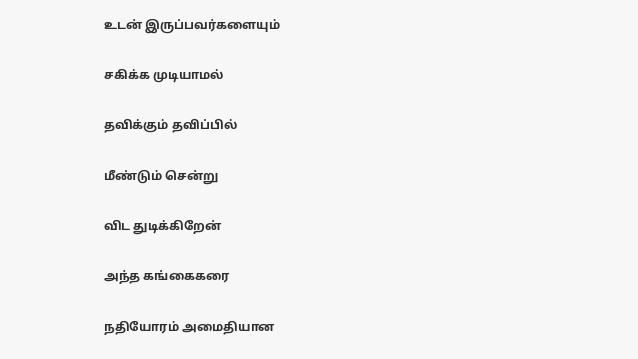உடன் இருப்பவர்களையும்

சகிக்க முடியாமல்

தவிக்கும் தவிப்பில்

மீண்டும் சென்று

விட துடிக்கிறேன்

அந்த கங்கைகரை

நதியோரம் அமைதியான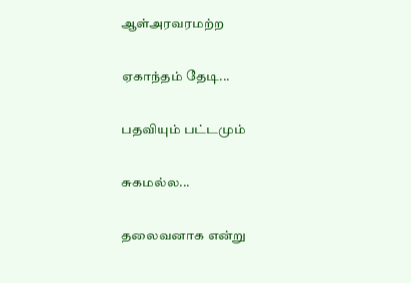ஆள்அரவரமற்ற

ஏகாந்தம் தேடி...

பதவியும் பட்டமும்

சுகமல்ல...

தலைவனாக என்று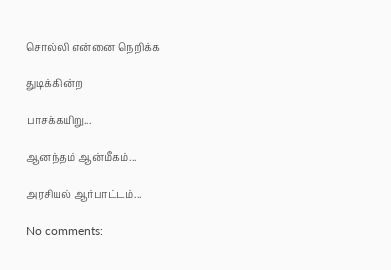சொல்லி என்னை நெறிக்க

துடிக்கின்ற

பாசக்கயிறு...

ஆனந்தம் ஆன்மீகம்...

அரசியல் ஆர்பாட்டம்...

No comments: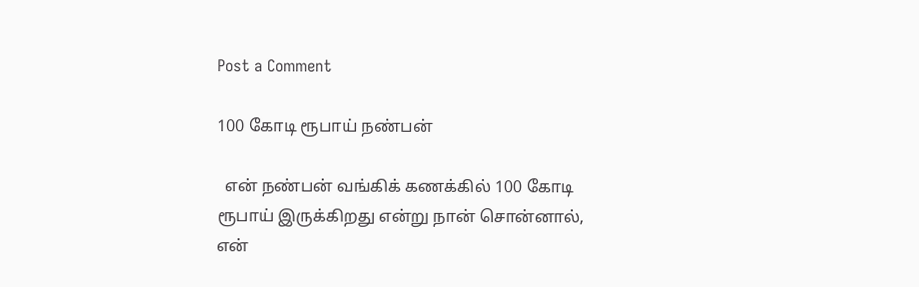Post a Comment

100 கோடி ரூபாய் நண்பன்

  என் நண்பன் வங்கிக் கணக்கில் 100 கோடி ரூபாய் இருக்கிறது என்று நான் சொன்னால், என்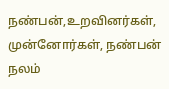நண்பன்,உறவினர்கள், முன்னோர்கள், நண்பன் நலம்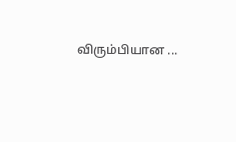விரும்பியான ...